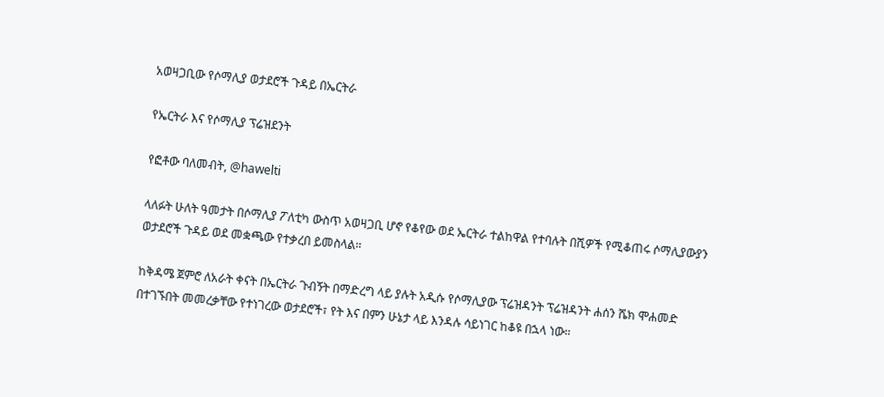አወዛጋቢው የሶማሊያ ወታደሮች ጉዳይ በኤርትራ

የኤርትራ እና የሶማሊያ ፕሬዝደንት

የፎቶው ባለመብት, @hawelti

ላለፉት ሁለት ዓመታት በሶማሊያ ፖለቲካ ውስጥ አወዛጋቢ ሆኖ የቆየው ወደ ኤርትራ ተልከዋል የተባሉት በሺዎች የሚቆጠሩ ሶማሊያውያን ወታደሮች ጉዳይ ወደ መቋጫው የተቃረበ ይመስላል።

ከቅዳሜ ጀምሮ ለአራት ቀናት በኤርትራ ጉብኝት በማድረግ ላይ ያሉት አዲሱ የሶማሊያው ፕሬዝዳንት ፕሬዝዳንት ሐሰን ሼክ ሞሐመድ በተገኙበት መመረቃቸው የተነገረው ወታደሮች፣ የት እና በምን ሁኔታ ላይ እንዳሉ ሳይነገር ከቆዩ በኋላ ነው።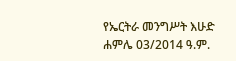የኤርትራ መንግሥት እሁድ ሐምሌ 03/2014 ዓ.ም.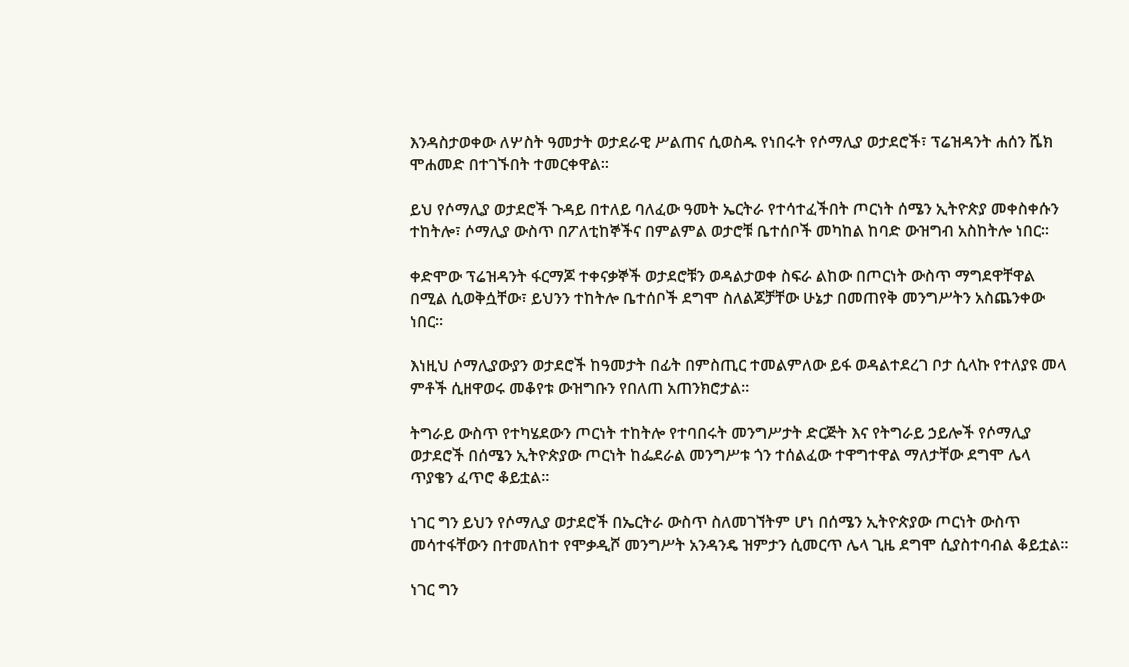እንዳስታወቀው ለሦስት ዓመታት ወታደራዊ ሥልጠና ሲወስዱ የነበሩት የሶማሊያ ወታደሮች፣ ፕሬዝዳንት ሐሰን ሼክ ሞሐመድ በተገኙበት ተመርቀዋል።

ይህ የሶማሊያ ወታደሮች ጉዳይ በተለይ ባለፈው ዓመት ኤርትራ የተሳተፈችበት ጦርነት ሰሜን ኢትዮጵያ መቀስቀሱን ተከትሎ፣ ሶማሊያ ውስጥ በፖለቲከኞችና በምልምል ወታሮቹ ቤተሰቦች መካከል ከባድ ውዝግብ አስከትሎ ነበር።

ቀድሞው ፕሬዝዳንት ፋርማጆ ተቀናቃኞች ወታደሮቹን ወዳልታወቀ ስፍራ ልከው በጦርነት ውስጥ ማግደዋቸዋል በሚል ሲወቅሷቸው፣ ይህንን ተከትሎ ቤተሰቦች ደግሞ ስለልጆቻቸው ሁኔታ በመጠየቅ መንግሥትን አስጨንቀው ነበር።

እነዚህ ሶማሊያውያን ወታደሮች ከዓመታት በፊት በምስጢር ተመልምለው ይፋ ወዳልተደረገ ቦታ ሲላኩ የተለያዩ መላ ምቶች ሲዘዋወሩ መቆየቱ ውዝግቡን የበለጠ አጠንክሮታል።

ትግራይ ውስጥ የተካሄደውን ጦርነት ተከትሎ የተባበሩት መንግሥታት ድርጅት እና የትግራይ ኃይሎች የሶማሊያ ወታደሮች በሰሜን ኢትዮጵያው ጦርነት ከፌደራል መንግሥቱ ጎን ተሰልፈው ተዋግተዋል ማለታቸው ደግሞ ሌላ ጥያቄን ፈጥሮ ቆይቷል።

ነገር ግን ይህን የሶማሊያ ወታደሮች በኤርትራ ውስጥ ስለመገኘትም ሆነ በሰሜን ኢትዮጵያው ጦርነት ውስጥ መሳተፋቸውን በተመለከተ የሞቃዲሾ መንግሥት አንዳንዴ ዝምታን ሲመርጥ ሌላ ጊዜ ደግሞ ሲያስተባብል ቆይቷል።

ነገር ግን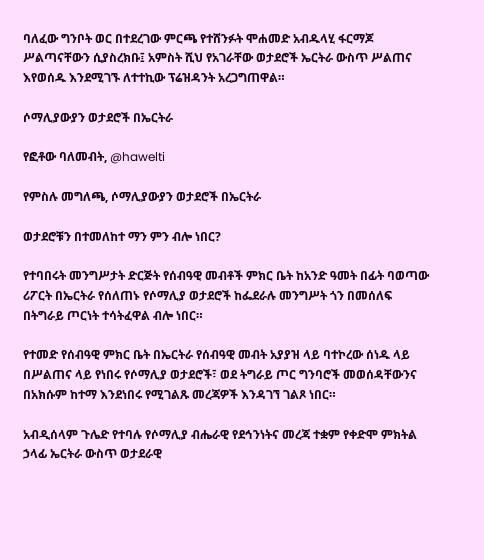ባለፈው ግንቦት ወር በተደረገው ምርጫ የተሸንፉት ሞሐመድ አብዱላሂ ፋርማጆ ሥልጣናቸውን ሲያስረክቡ፤ አምስት ሺህ የአገራቸው ወታደሮች ኤርትራ ውስጥ ሥልጠና እየወሰዱ እንደሚገኙ ለተተኪው ፕሬዝዳንት አረጋግጠዋል።

ሶማሊያውያን ወታደሮች በኤርትራ

የፎቶው ባለመብት, @hawelti

የምስሉ መግለጫ, ሶማሊያውያን ወታደሮች በኤርትራ

ወታደሮቹን በተመለከተ ማን ምን ብሎ ነበር?

የተባበሩት መንግሥታት ድርጅት የሰብዓዊ መብቶች ምክር ቤት ከአንድ ዓመት በፊት ባወጣው ሪፖርት በኤርትራ የሰለጠኑ የሶማሊያ ወታደሮች ከፌደራሉ መንግሥት ጎን በመሰለፍ በትግራይ ጦርነት ተሳትፈዋል ብሎ ነበር።

የተመድ የሰብዓዊ ምክር ቤት በኤርትራ የሰብዓዊ መብት አያያዝ ላይ ባተኮረው ሰነዱ ላይ በሥልጠና ላይ የነበሩ የሶማሊያ ወታደሮች፣ ወደ ትግራይ ጦር ግንባሮች መወሰዳቸውንና በአክሱም ከተማ እንደነበሩ የሚገልጹ መረጃዎች እንዳገኘ ገልጾ ነበር።

አብዲሰላም ጉሌድ የተባሉ የሶማሊያ ብሔራዊ የደኅንነትና መረጃ ተቋም የቀድሞ ምክትል ኃላፊ ኤርትራ ውስጥ ወታደራዊ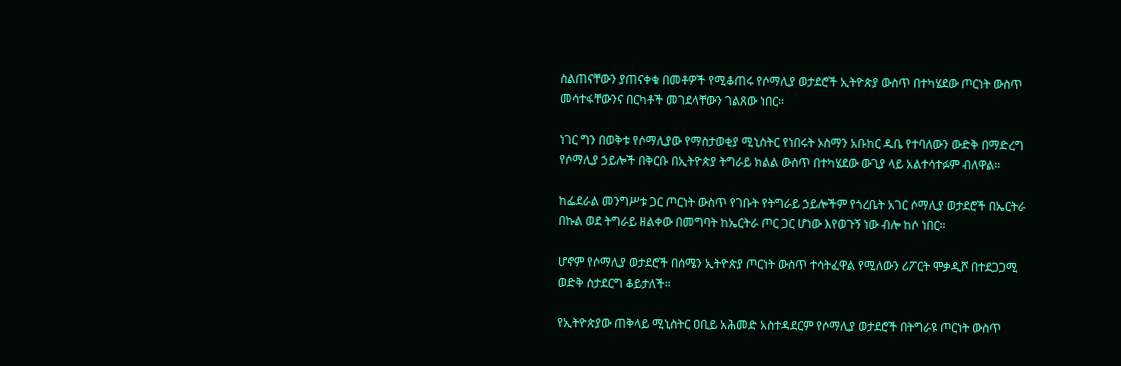ስልጠናቸውን ያጠናቀቁ በመቶዎች የሚቆጠሩ የሶማሊያ ወታደሮች ኢትዮጵያ ውስጥ በተካሄደው ጦርነት ውስጥ መሳተፋቸውንና በርካቶች መገደላቸውን ገልጸው ነበር።

ነገር ግን በወቅቱ የሶማሊያው የማስታወቂያ ሚኒስትር የነበሩት ኦስማን አቡከር ዱቤ የተባለውን ውድቅ በማድረግ የሶማሊያ ኃይሎች በቅርቡ በኢትዮጵያ ትግራይ ክልል ውስጥ በተካሄደው ውጊያ ላይ አልተሳተፉም ብለዋል።

ከፌደራል መንግሥቱ ጋር ጦርነት ውስጥ የገቡት የትግራይ ኃይሎችም የጎረቤት አገር ሶማሊያ ወታደሮች በኤርትራ በኩል ወደ ትግራይ ዘልቀው በመግባት ከኤርትራ ጦር ጋር ሆነው እየወጉኝ ነው ብሎ ከሶ ነበር።

ሆኖም የሶማሊያ ወታደሮች በሰሜን ኢትዮጵያ ጦርነት ውስጥ ተሳትፈዋል የሚለውን ሪፖርት ሞቃዲሾ በተደጋጋሚ ወድቅ ስታደርግ ቆይታለች።

የኢትዮጵያው ጠቅላይ ሚኒስትር ዐቢይ አሕመድ አስተዳደርም የሶማሊያ ወታደሮች በትግራዩ ጦርነት ውስጥ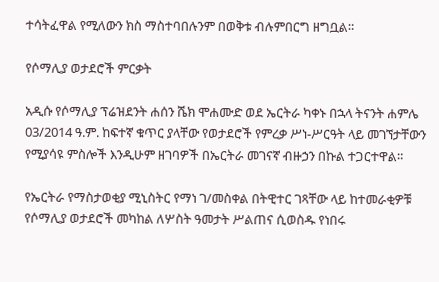ተሳትፈዋል የሚለውን ክስ ማስተባበሉንም በወቅቱ ብሉምበርግ ዘግቧል።

የሶማሊያ ወታደሮች ምርቃት

አዲሱ የሶማሊያ ፕሬዝደንት ሐሰን ሼክ ሞሐሙድ ወደ ኤርትራ ካቀኑ በኋላ ትናንት ሐምሌ 03/2014 ዓ.ም. ከፍተኛ ቁጥር ያላቸው የወታደሮች የምረቃ ሥነ-ሥርዓት ላይ መገኘታቸውን የሚያሳዩ ምስሎች እንዲሁም ዘገባዎች በኤርትራ መገናኛ ብዙኃን በኩል ተጋርተዋል።

የኤርትራ የማስታወቂያ ሚኒስትር የማነ ገ/መስቀል በትዊተር ገጻቸው ላይ ከተመራቂዎቹ የሶማሊያ ወታደሮች መካከል ለሦስት ዓመታት ሥልጠና ሲወስዱ የነበሩ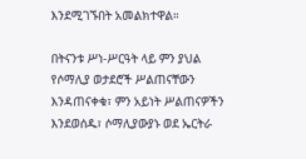እንደሚገኙበት አመልክተዋል።

በትናንቱ ሥነ-ሥርዓት ላይ ምን ያህል የሶማሊያ ወታደሮች ሥልጠናቸውን እንዳጠናቀቁ፣ ምን አይነት ሥልጠናዎችን እንደወሰዱ፣ ሶማሊያውያኑ ወደ ኤርትራ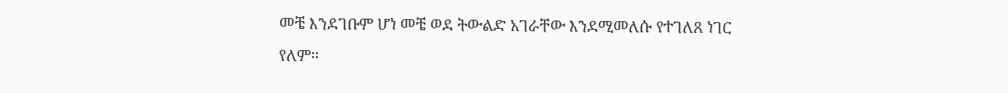መቼ እንደገቡም ሆነ መቼ ወደ ትውልድ አገራቸው እንደሚመለሱ የተገለጸ ነገር የለም።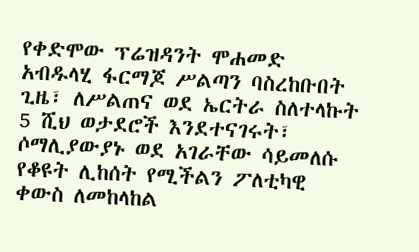የቀድሞው ፕሬዝዳንት ሞሐመድ አብዱላሂ ፋርማጆ ሥልጣን ባስረከቡበት ጊዜ፣ ለሥልጠና ወደ ኤርትራ ስለተላኩት 5 ሺህ ወታደሮች እንደተናገሩት፣ ሶማሊያውያኑ ወደ አገራቸው ሳይመለሱ የቆዩት ሊከሰት የሚችልን ፖለቲካዊ ቀውስ ለመከላከል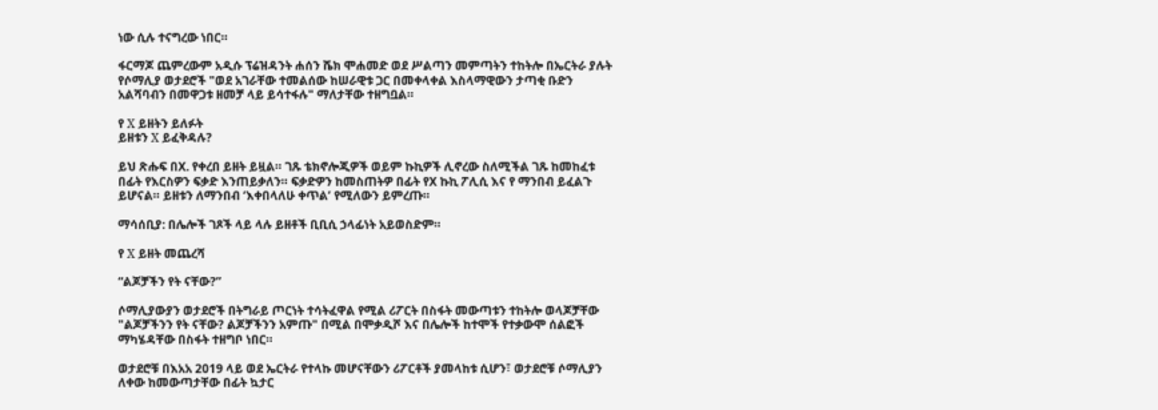ነው ሲሉ ተናግረው ነበር።

ፋርማጆ ጨምረውም አዲሱ ፕሬዝዳንት ሐሰን ሼክ ሞሐመድ ወደ ሥልጣን መምጣትን ተከትሎ በኤርትራ ያሉት የሶማሊያ ወታደሮች "ወደ አገራቸው ተመልሰው ከሠራዊቱ ጋር በመቀላቀል እስላማዊውን ታጣቂ ቡድን አልሻባብን በመዋጋቱ ዘመቻ ላይ ይሳተፋሉ" ማለታቸው ተዘግቧል።

የ X ይዘትን ይለፉት
ይዘቱን X ይፈቅዳሉ?

ይህ ጽሑፍ በX. የቀረበ ይዘት ይዟል። ገጹ ቴክኖሎጂዎች ወይም ኩኪዎች ሊኖረው ስለሚችል ገጹ ከመከፈቱ በፊት የእርስዎን ፍቃድ እንጠይቃለን። ፍቃድዎን ከመስጠትዎ በፊት የX ኩኪ ፖሊሲ እና የ ማንበብ ይፈልጉ ይሆናል። ይዘቱን ለማንበብ ‘እቀበላለሁ ቀጥል’ የሚለውን ይምረጡ።

ማሳሰቢያ: በሌሎች ገጾች ላይ ላሉ ይዘቶች ቢቢሲ ኃላፊነት አይወስድም።

የ X ይዘት መጨረሻ

“ልጆቻችን የት ናቸው?”

ሶማሊያውያን ወታደሮች በትግራይ ጦርነት ተሳትፈዋል የሚል ሪፖርት በስፋት መውጣቱን ተከትሎ ወላጆቻቸው "ልጆቻችንን የት ናቸው? ልጆቻችንን አምጡ" በሚል በሞቃዲሾ እና በሌሎች ከተሞች የተቃውሞ ሰልፎች ማካሄዳቸው በስፋት ተዘግቦ ነበር።

ወታደሮቹ በእአአ 2019 ላይ ወደ ኤርትራ የተላኩ መሆናቸውን ሪፖርቶች ያመላከቱ ሲሆን፣ ወታደሮቹ ሶማሊያን ለቀው ከመውጣታቸው በፊት ኳታር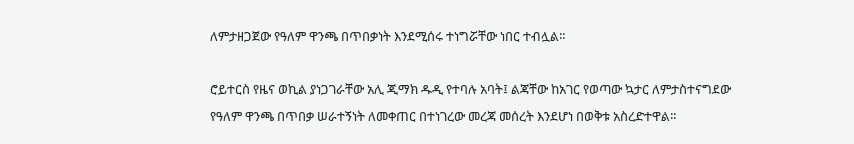ለምታዘጋጀው የዓለም ዋንጫ በጥበቃነት እንደሚሰሩ ተነግሯቸው ነበር ተብሏል።

ሮይተርስ የዜና ወኪል ያነጋገራቸው አሊ ጂማክ ዱዲ የተባሉ አባት፤ ልጃቸው ከአገር የወጣው ኳታር ለምታስተናግደው የዓለም ዋንጫ በጥበቃ ሠራተኝነት ለመቀጠር በተነገረው መረጃ መሰረት እንደሆነ በወቅቱ አስረድተዋል።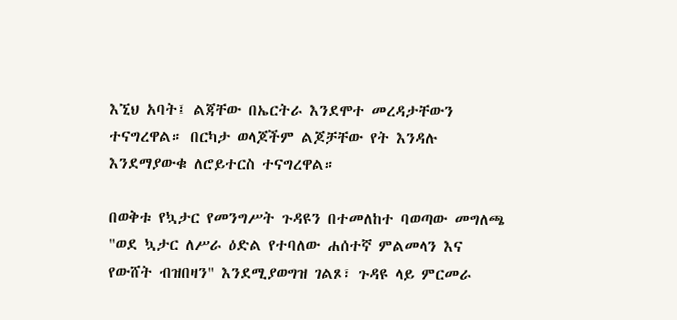እኚህ አባት፤ ልጃቸው በኤርትራ እንደሞተ መረዳታቸውን ተናግረዋል። በርካታ ወላጆችም ልጆቻቸው የት እንዳሉ እንደማያውቁ ለሮይተርስ ተናግረዋል።

በወቅቱ የኳታር የመንግሥት ጉዳዩን በተመለከተ ባወጣው መግለጫ "ወደ ኳታር ለሥራ ዕድል የተባለው ሐሰተኛ ምልመላን እና የውሸት ብዝበዛን" እንደሚያወግዝ ገልጾ፣ ጉዳዩ ላይ ምርመራ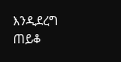እንዲደረግ ጠይቆ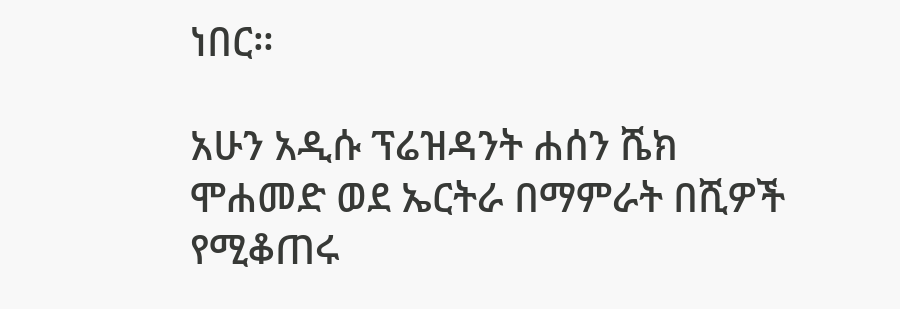ነበር።

አሁን አዲሱ ፕሬዝዳንት ሐሰን ሼክ ሞሐመድ ወደ ኤርትራ በማምራት በሺዎች የሚቆጠሩ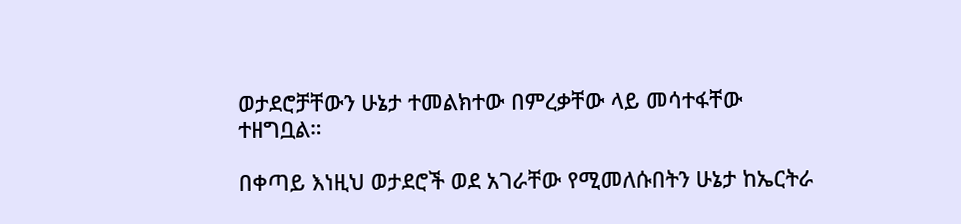ወታደሮቻቸውን ሁኔታ ተመልክተው በምረቃቸው ላይ መሳተፋቸው ተዘግቧል።

በቀጣይ እነዚህ ወታደሮች ወደ አገራቸው የሚመለሱበትን ሁኔታ ከኤርትራ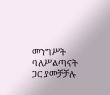መንግሥት ባለሥልጣናት ጋር ያመቻቻሉ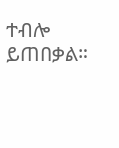ተብሎ ይጠበቃል።